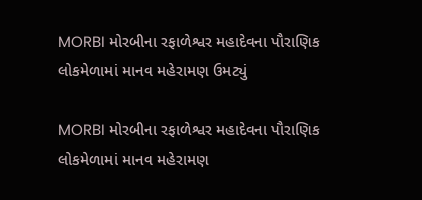MORBI મોરબીના રફાળેશ્વર મહાદેવના પૌરાણિક લોકમેળામાં માનવ મહેરામણ ઉમટ્યું

MORBI મોરબીના રફાળેશ્વર મહાદેવના પૌરાણિક લોકમેળામાં માનવ મહેરામણ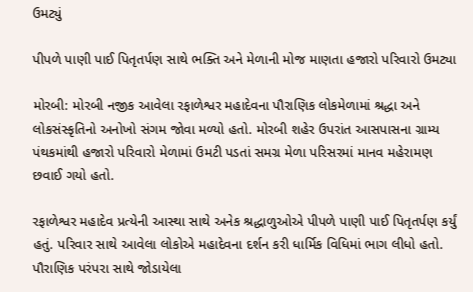ઉમટ્યું

પીપળે પાણી પાઈ પિતૃતર્પણ સાથે ભક્તિ અને મેળાની મોજ માણતા હજારો પરિવારો ઉમટ્યા

મોરબી: મોરબી નજીક આવેલા રફાળેશ્વર મહાદેવના પૌરાણિક લોકમેળામાં શ્રદ્ધા અને લોકસંસ્કૃતિનો અનોખો સંગમ જોવા મળ્યો હતો. મોરબી શહેર ઉપરાંત આસપાસના ગ્રામ્ય પંથકમાંથી હજારો પરિવારો મેળામાં ઉમટી પડતાં સમગ્ર મેળા પરિસરમાં માનવ મહેરામણ છવાઈ ગયો હતો.

રફાળેશ્વર મહાદેવ પ્રત્યેની આસ્થા સાથે અનેક શ્રદ્ધાળુઓએ પીપળે પાણી પાઈ પિતૃતર્પણ કર્યું હતું. પરિવાર સાથે આવેલા લોકોએ મહાદેવના દર્શન કરી ધાર્મિક વિધિમાં ભાગ લીધો હતો. પૌરાણિક પરંપરા સાથે જોડાયેલા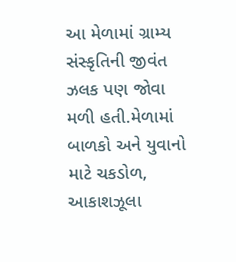આ મેળામાં ગ્રામ્ય સંસ્કૃતિની જીવંત ઝલક પણ જોવા મળી હતી.મેળામાં બાળકો અને યુવાનો માટે ચકડોળ, આકાશઝૂલા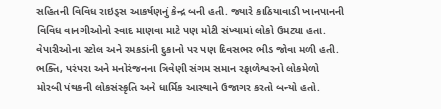સહિતની વિવિધ રાઇડ્સ આકર્ષણનું કેન્દ્ર બની હતી. જ્યારે કાઠિયાવાડી ખાનપાનની વિવિધ વાનગીઓનો સ્વાદ માણવા માટે પણ મોટી સંખ્યામાં લોકો ઉમટ્યા હતા. વેપારીઓના સ્ટોલ અને રમકડાંની દુકાનો પર પણ દિવસભર ભીડ જોવા મળી હતી. ભક્તિ, પરંપરા અને મનોરંજનના ત્રિવેણી સંગમ સમાન રફાળેશ્વરનો લોકમેળો મોરબી પંથકની લોકસંસ્કૃતિ અને ધાર્મિક આસ્થાને ઉજાગર કરતો બન્યો હતો.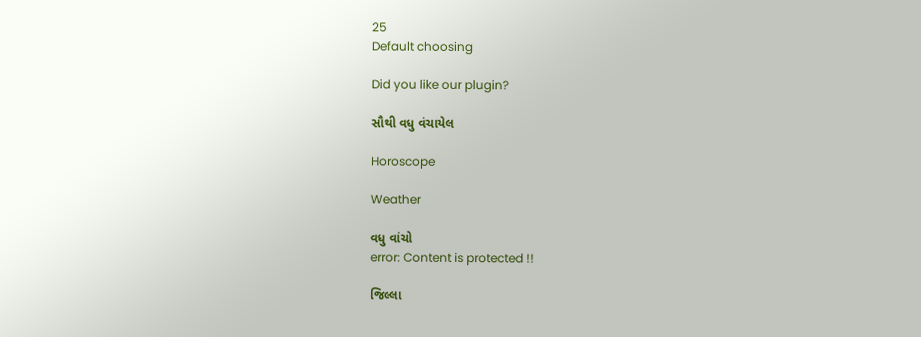25
Default choosing

Did you like our plugin?

સૌથી વધુ વંચાયેલ

Horoscope

Weather

વધુ વાંચો
error: Content is protected !!

જિલ્લા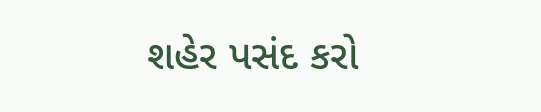શહેર પસંદ કરો